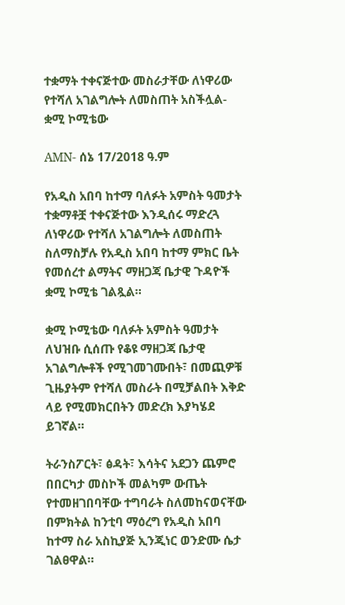ተቋማት ተቀናጅተው መስራታቸው ለነዋሪው የተሻለ አገልግሎት ለመስጠት አስችሏል- ቋሚ ኮሚቴው

AMN- ሰኔ 17/2018 ዓ.ም

የአዲስ አበባ ከተማ ባለፉት አምስት ዓመታት ተቋማቶቿ ተቀናጅተው እንዲሰሩ ማድረጓ ለነዋሪው የተሻለ አገልግሎት ለመስጠት ስለማስቻሉ የአዲስ አበባ ከተማ ምክር ቤት የመሰረተ ልማትና ማዘጋጃ ቤታዊ ጉዳዮች ቋሚ ኮሚቴ ገልጿል።

ቋሚ ኮሚቴው ባለፉት አምስት ዓመታት ለህዝቡ ሲሰጡ የቆዩ ማዘጋጃ ቤታዊ አገልግሎቶች የሚገመገሙበት፣ በመጪዎቹ ጊዜያትም የተሻለ መስራት በሚቻልበት እቅድ ላይ የሚመክርበትን መድረክ እያካሄደ ይገኛል።

ትራንስፖርት፣ ፅዳት፣ እሳትና አደጋን ጨምሮ በበርካታ መስኮች መልካም ውጤት የተመዘገበባቸው ተግባራት ስለመከናወናቸው በምክትል ከንቲባ ማዕረግ የአዲስ አበባ ከተማ ስራ አስኪያጅ ኢንጂነር ወንድሙ ሴታ ገልፀዋል።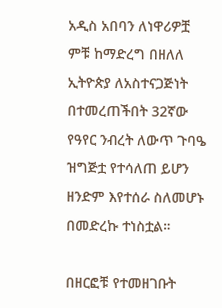አዲስ አበባን ለነዋሪዎቿ ምቹ ከማድረግ በዘለለ ኢትዮጵያ ለአስተናጋጅነት በተመረጠችበት 32ኛው የዓየር ንብረት ለውጥ ጉባዔ ዝግጅቷ የተሳለጠ ይሆን ዘንድም እየተሰራ ስለመሆኑ በመድረኩ ተነስቷል።

በዘርፎቹ የተመዘገቡት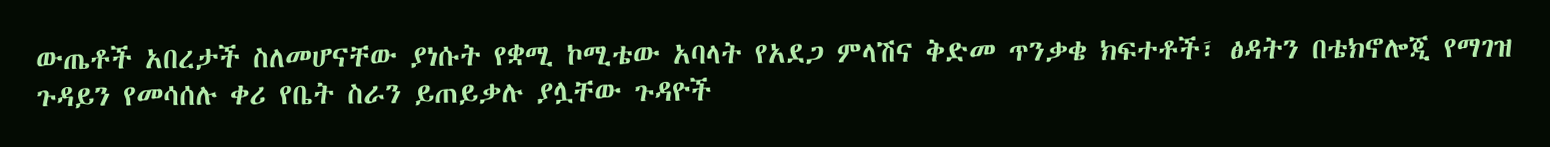ውጤቶች አበረታች ስለመሆናቸው ያነሱት የቋሚ ኮሚቴው አባላት የአደጋ ምላሽና ቅድመ ጥንቃቄ ክፍተቶች፣ ፅዳትን በቴክኖሎጂ የማገዝ ጉዳይን የመሳሰሉ ቀሪ የቤት ስራን ይጠይቃሉ ያሏቸው ጉዳዮች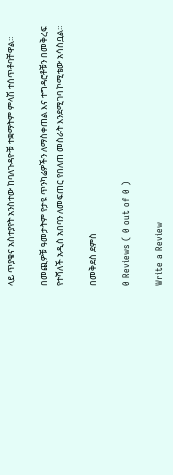ላይ ጥያቄና አስተያየት አንስተው ከባለጉዳዮቹ ተቋማትም ምላሽ ተሰጥቶባቸዋል።

በመጪዎቹ ዓመታትም የታዩ ጥንካሬዎችን ለማስቀጠል እና ተግዳሮቶቹን በመቅረፍ የተሻለች አዲስ አበባን ለመፍጠር የበለጠ መስራት እንደሚገባ ኮሚቴው አሳስቧል።

በመቅደስ ደምስ

0 Reviews ( 0 out of 0 )

Write a Review